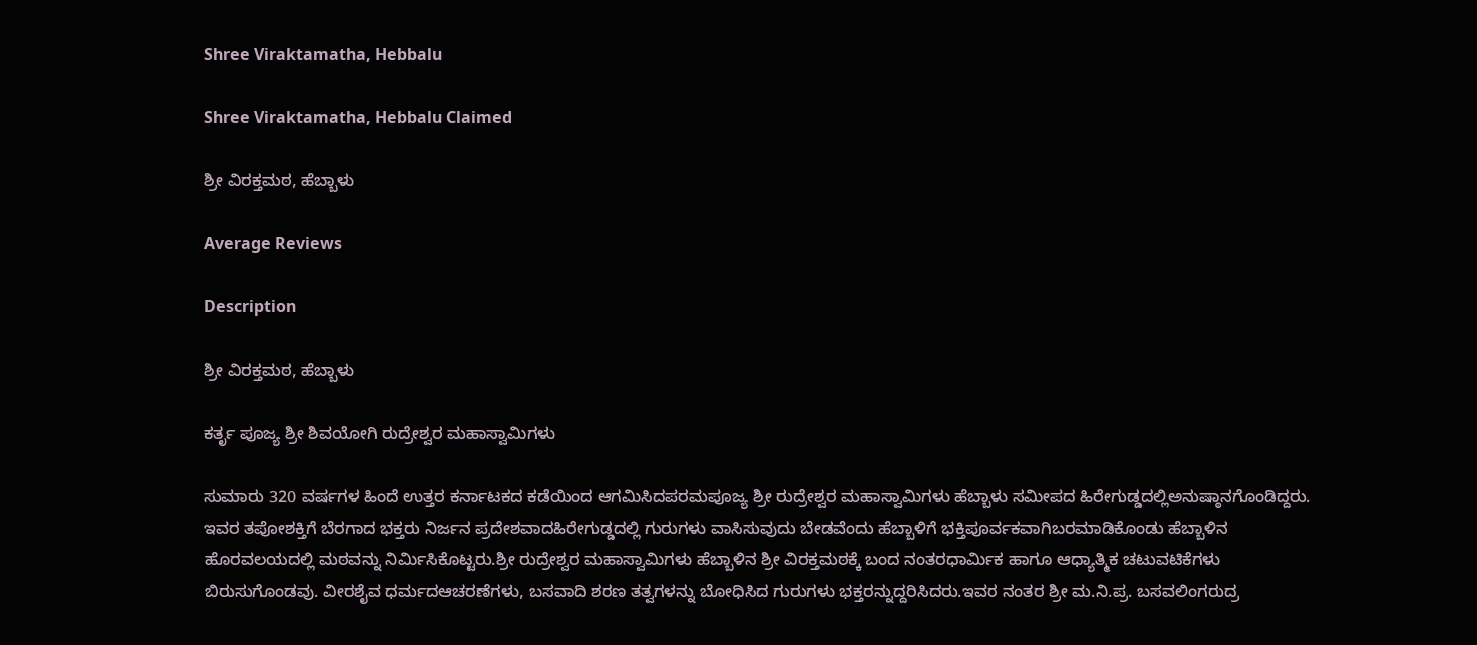Shree Viraktamatha, Hebbalu

Shree Viraktamatha, Hebbalu Claimed

ಶ್ರೀ ವಿರಕ್ತಮಠ, ಹೆಬ್ಬಾಳು

Average Reviews

Description

ಶ್ರೀ ವಿರಕ್ತಮಠ, ಹೆಬ್ಬಾಳು

ಕರ್ತೃ ಪೂಜ್ಯ ಶ್ರೀ ಶಿವಯೋಗಿ ರುದ್ರೇಶ್ವರ ಮಹಾಸ್ವಾಮಿಗಳು

ಸುಮಾರು 320 ವರ್ಷಗಳ ಹಿಂದೆ ಉತ್ತರ ಕರ್ನಾಟಕದ ಕಡೆಯಿಂದ ಆಗಮಿಸಿದಪರಮಪೂಜ್ಯ ಶ್ರೀ ರುದ್ರೇಶ್ವರ ಮಹಾಸ್ವಾಮಿಗಳು ಹೆಬ್ಬಾಳು ಸಮೀಪದ ಹಿರೇಗುಡ್ಡದಲ್ಲಿಅನುಷ್ಠಾನಗೊಂಡಿದ್ದರು. ಇವರ ತಪೋಶಕ್ತಿಗೆ ಬೆರಗಾದ ಭಕ್ತರು ನಿರ್ಜನ ಪ್ರದೇಶವಾದಹಿರೇಗುಡ್ಡದಲ್ಲಿ ಗುರುಗಳು ವಾಸಿಸುವುದು ಬೇಡವೆಂದು ಹೆಬ್ಬಾಳಿಗೆ ಭಕ್ತಿಪೂರ್ವಕವಾಗಿಬರಮಾಡಿಕೊಂಡು ಹೆಬ್ಬಾಳಿನ ಹೊರವಲಯದಲ್ಲಿ ಮಠವನ್ನು ನಿರ್ಮಿಸಿಕೊಟ್ಟರು.ಶ್ರೀ ರುದ್ರೇಶ್ವರ ಮಹಾಸ್ವಾಮಿಗಳು ಹೆಬ್ಬಾಳಿನ ಶ್ರೀ ವಿರಕ್ತಮಠಕ್ಕೆ ಬಂದ ನಂತರಧಾರ್ಮಿಕ ಹಾಗೂ ಆಧ್ಯಾತ್ಮಿಕ ಚಟುವಟಿಕೆಗಳು ಬಿರುಸುಗೊಂಡವು. ವೀರಶೈವ ಧರ್ಮದಆಚರಣೆಗಳು, ಬಸವಾದಿ ಶರಣ ತತ್ವಗಳನ್ನು ಬೋಧಿಸಿದ ಗುರುಗಳು ಭಕ್ತರನ್ನುದ್ದರಿಸಿದರು.ಇವರ ನಂತರ ಶ್ರೀ ಮ.ನಿ.ಪ್ರ. ಬಸವಲಿಂಗರುದ್ರ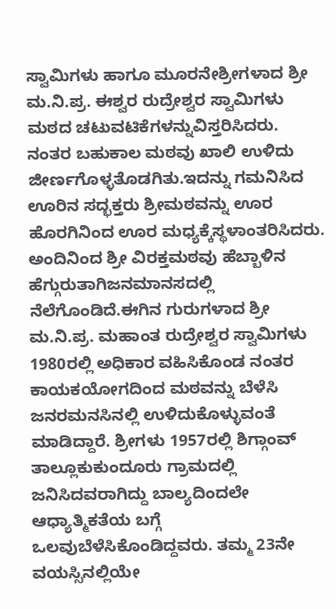ಸ್ವಾಮಿಗಳು ಹಾಗೂ ಮೂರನೇಶ್ರೀಗಳಾದ ಶ್ರೀ ಮ.ನಿ.ಪ್ರ. ಈಶ್ವರ ರುದ್ರೇಶ್ವರ ಸ್ವಾಮಿಗಳು ಮಠದ ಚಟುವಟಿಕೆಗಳನ್ನುವಿಸ್ತರಿಸಿದರು. ನಂತರ ಬಹುಕಾಲ ಮಠವು ಖಾಲಿ ಉಳಿದು ಜೀರ್ಣಗೊಳ್ಳತೊಡಗಿತು.ಇದನ್ನು ಗಮನಿಸಿದ ಊರಿನ ಸದ್ಭಕ್ತರು ಶ್ರೀಮಠವನ್ನು ಊರ ಹೊರಗಿನಿಂದ ಊರ ಮಧ್ಯಕ್ಕೆಸ್ಥಳಾಂತರಿಸಿದರು. ಅಂದಿನಿಂದ ಶ್ರೀ ವಿರಕ್ತಮಠವು ಹೆಬ್ಬಾಳಿನ ಹೆಗ್ಗುರುತಾಗಿಜನಮಾನಸದಲ್ಲಿ ನೆಲೆಗೊಂಡಿದೆ.ಈಗಿನ ಗುರುಗಳಾದ ಶ್ರೀ ಮ.ನಿ.ಪ್ರ. ಮಹಾಂತ ರುದ್ರೇಶ್ವರ ಸ್ವಾಮಿಗಳು 1980ರಲ್ಲಿ ಅಧಿಕಾರ ವಹಿಸಿಕೊಂಡ ನಂತರ ಕಾಯಕಯೋಗದಿಂದ ಮಠವನ್ನು ಬೆಳೆಸಿ ಜನರಮನಸಿನಲ್ಲಿ ಉಳಿದುಕೊಳ್ಳುವಂತೆ ಮಾಡಿದ್ದಾರೆ. ಶ್ರೀಗಳು 1957ರಲ್ಲಿ ಶಿಗ್ಗಾಂವ್ ತಾಲ್ಲೂಕುಕುಂದೂರು ಗ್ರಾಮದಲ್ಲಿ ಜನಿಸಿದವರಾಗಿದ್ದು ಬಾಲ್ಯದಿಂದಲೇ ಆಧ್ಯಾತ್ಮಿಕತೆಯ ಬಗ್ಗೆ ಒಲವುಬೆಳೆಸಿಕೊಂಡಿದ್ದವರು. ತಮ್ಮ 23ನೇ ವಯಸ್ಸಿನಲ್ಲಿಯೇ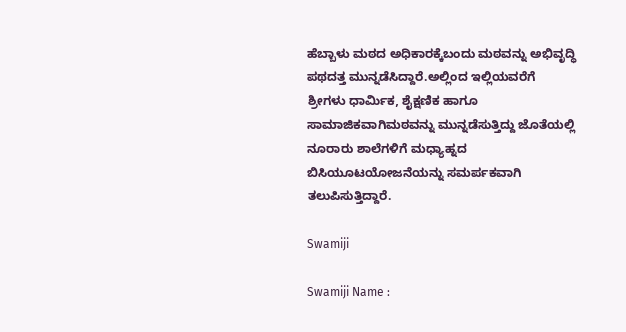ಹೆಬ್ಬಾಳು ಮಠದ ಅಧಿಕಾರಕ್ಕೆಬಂದು ಮಠವನ್ನು ಅಭಿವೃದ್ಧಿ ಪಥದತ್ತ ಮುನ್ನಡೆಸಿದ್ದಾರೆ.ಅಲ್ಲಿಂದ ಇಲ್ಲಿಯವರೆಗೆ ಶ್ರೀಗಳು ಧಾರ್ಮಿಕ, ಶೈಕ್ಷಣಿಕ ಹಾಗೂ ಸಾಮಾಜಿಕವಾಗಿಮಠವನ್ನು ಮುನ್ನಡೆಸುತ್ತಿದ್ದು ಜೊತೆಯಲ್ಲಿ ನೂರಾರು ಶಾಲೆಗಳಿಗೆ ಮಧ್ಯಾಹ್ನದ ಬಿಸಿಯೂಟಯೋಜನೆಯನ್ನು ಸಮರ್ಪಕವಾಗಿ ತಲುಪಿಸುತ್ತಿದ್ದಾರೆ.

Swamiji

Swamiji Name :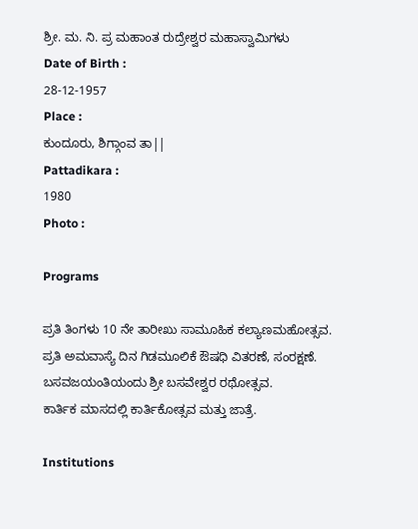ಶ್ರೀ. ಮ. ನಿ. ಪ್ರ ಮಹಾಂತ ರುದ್ರೇಶ್ವರ ಮಹಾಸ್ವಾಮಿಗಳು
Date of Birth :
28-12-1957
Place :
ಕುಂದೂರು, ಶಿಗ್ಗಾಂವ ತಾ||
Pattadikara :
1980
Photo :

Programs

ಪ್ರತಿ ತಿಂಗಳು 10 ನೇ ತಾರೀಖು ಸಾಮೂಹಿಕ ಕಲ್ಯಾಣಮಹೋತ್ಸವ.
ಪ್ರತಿ ಅಮವಾಸ್ಯೆ ದಿನ ಗಿಡಮೂಲಿಕೆ ಔಷಧಿ ವಿತರಣೆ, ಸಂರಕ್ಷಣೆ.
ಬಸವಜಯಂತಿಯಂದು ಶ್ರೀ ಬಸವೇಶ್ವರ ರಥೋತ್ಸವ.
ಕಾರ್ತಿಕ ಮಾಸದಲ್ಲಿ ಕಾರ್ತಿಕೋತ್ಸವ ಮತ್ತು ಜಾತ್ರೆ.

Institutions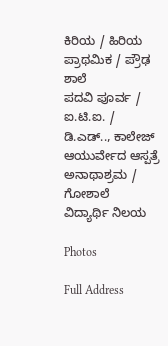ಕಿರಿಯ / ಹಿರಿಯ ಪ್ರಾಥಮಿಕ / ಪ್ರೌಢ ಶಾಲೆ
ಪದವಿ ಪೂರ್ವ / ಐ.ಟಿ.ಐ. / ಡಿ.ಎಡ್.., ಕಾಲೇಜ್
ಆಯುರ್ವೇದ ಆಸ್ಪತ್ರೆ ಅನಾಥಾಶ್ರಮ / ಗೋಶಾಲೆ
ವಿದ್ಯಾರ್ಥಿ ನಿಲಯ

Photos

Full Address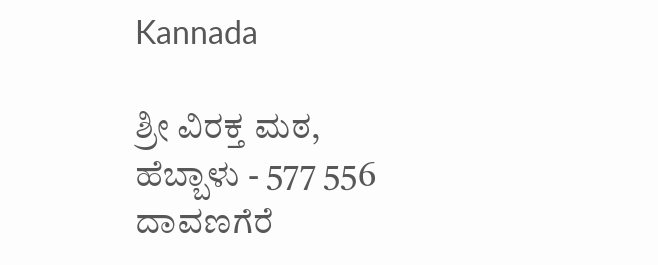Kannada

ಶ್ರೀ ವಿರಕ್ತ ಮಠ,
ಹೆಬ್ಬಾಳು - 577 556
ದಾವಣಗೆರೆ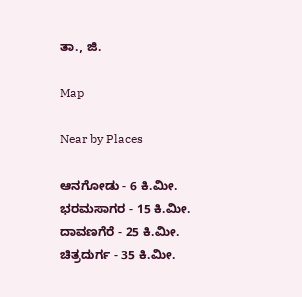ತಾ., ಜಿ.

Map

Near by Places

ಆನಗೋಡು - 6 ಕಿ.ಮೀ.
ಭರಮಸಾಗರ - 15 ಕಿ.ಮೀ.
ದಾವಣಗೆರೆ - 25 ಕಿ.ಮೀ.
ಚಿತ್ರದುರ್ಗ - 35 ಕಿ.ಮೀ.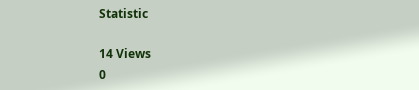Statistic

14 Views
0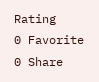Rating
0 Favorite
0 Share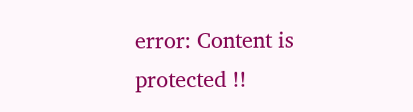error: Content is protected !!